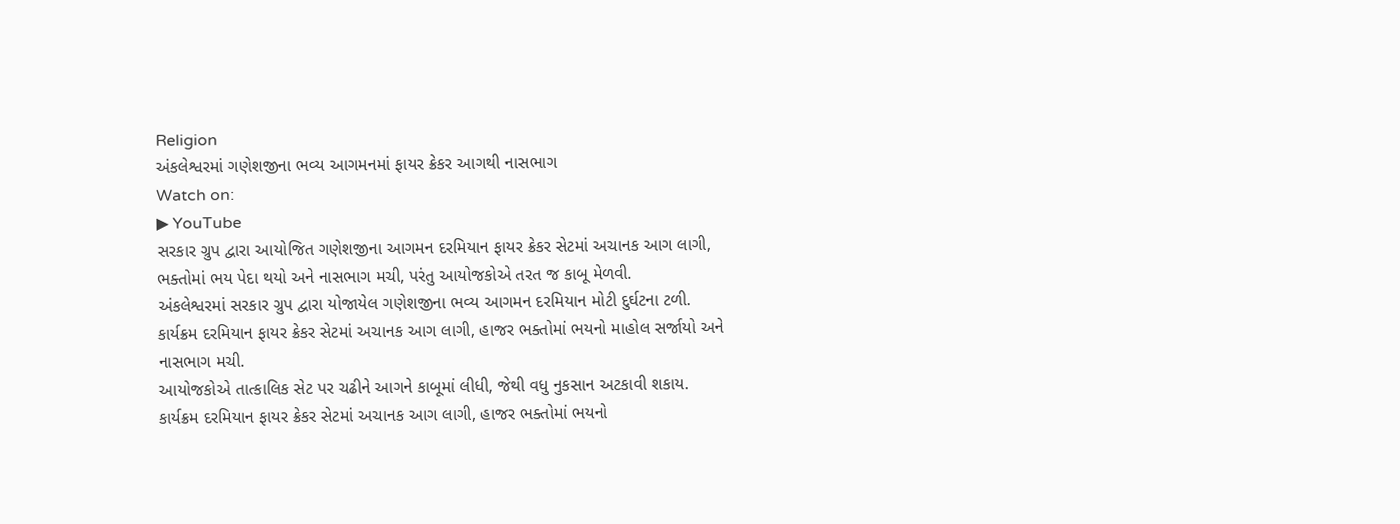Religion
અંકલેશ્વરમાં ગણેશજીના ભવ્ય આગમનમાં ફાયર ક્રેકર આગથી નાસભાગ
Watch on:
▶ YouTube
સરકાર ગ્રુપ દ્વારા આયોજિત ગણેશજીના આગમન દરમિયાન ફાયર ક્રેકર સેટમાં અચાનક આગ લાગી, ભક્તોમાં ભય પેદા થયો અને નાસભાગ મચી, પરંતુ આયોજકોએ તરત જ કાબૂ મેળવી.
અંકલેશ્વરમાં સરકાર ગ્રુપ દ્વારા યોજાયેલ ગણેશજીના ભવ્ય આગમન દરમિયાન મોટી દુર્ઘટના ટળી.
કાર્યક્રમ દરમિયાન ફાયર ક્રેકર સેટમાં અચાનક આગ લાગી, હાજર ભક્તોમાં ભયનો માહોલ સર્જાયો અને નાસભાગ મચી.
આયોજકોએ તાત્કાલિક સેટ પર ચઢીને આગને કાબૂમાં લીધી, જેથી વધુ નુકસાન અટકાવી શકાય.
કાર્યક્રમ દરમિયાન ફાયર ક્રેકર સેટમાં અચાનક આગ લાગી, હાજર ભક્તોમાં ભયનો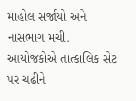માહોલ સર્જાયો અને નાસભાગ મચી.
આયોજકોએ તાત્કાલિક સેટ પર ચઢીને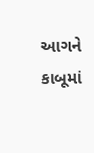આગને કાબૂમાં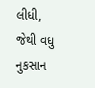લીધી, જેથી વધુ નુકસાન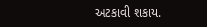અટકાવી શકાય.